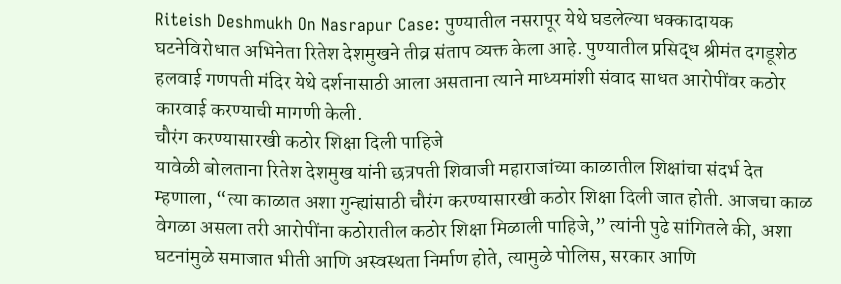Riteish Deshmukh On Nasrapur Case: पुण्यातील नसरापूर येथे घडलेल्या धक्कादायक घटनेविरोधात अभिनेता रितेश देशमुखने तीव्र संताप व्यक्त केला आहे. पुण्यातील प्रसिद्ध श्रीमंत दगडूशेठ हलवाई गणपती मंदिर येथे दर्शनासाठी आला असताना त्याने माध्यमांशी संवाद साधत आरोपींवर कठोर कारवाई करण्याची मागणी केली.
चौरंग करण्यासारखी कठोर शिक्षा दिली पाहिजे
यावेळी बोलताना रितेश देशमुख यांनी छत्रपती शिवाजी महाराजांच्या काळातील शिक्षांचा संदर्भ देत म्हणाला, “त्या काळात अशा गुन्ह्यांसाठी चौरंग करण्यासारखी कठोर शिक्षा दिली जात होती. आजचा काळ वेगळा असला तरी आरोपींना कठोरातील कठोर शिक्षा मिळाली पाहिजे,” त्यांनी पुढे सांगितले की, अशा घटनांमुळे समाजात भीती आणि अस्वस्थता निर्माण होते, त्यामुळे पोलिस, सरकार आणि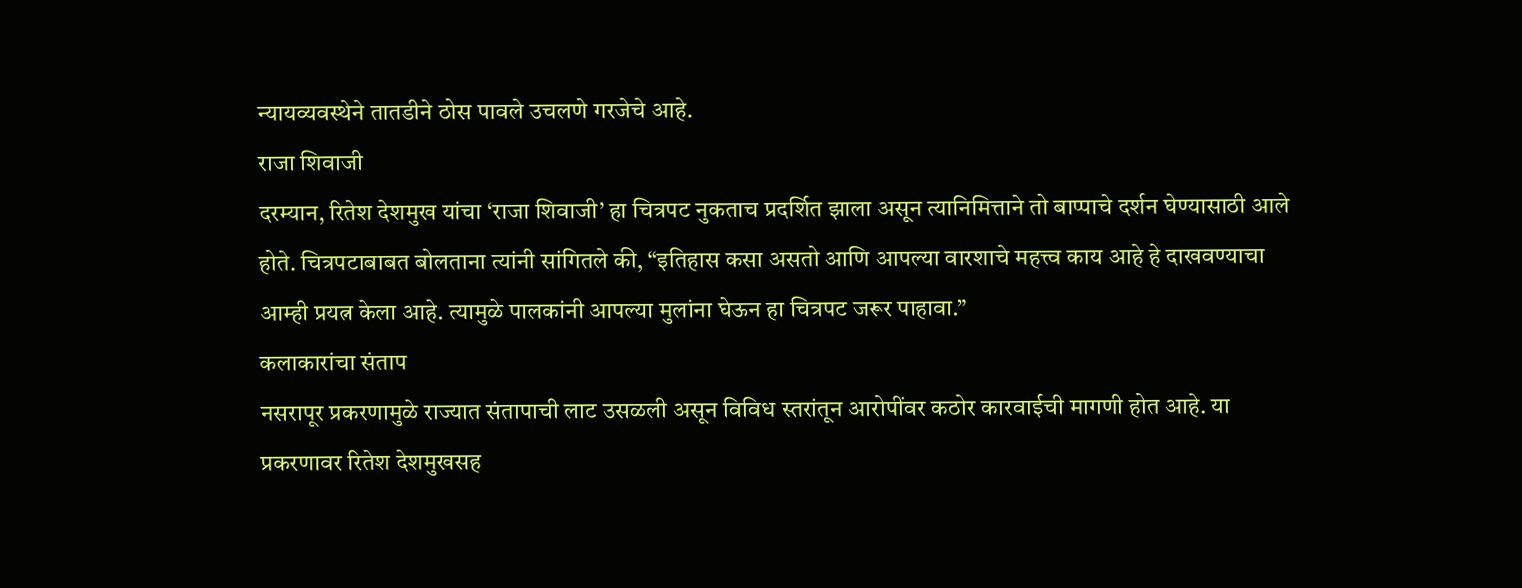न्यायव्यवस्थेने तातडीने ठोस पावले उचलणे गरजेचे आहे.
राजा शिवाजी
दरम्यान, रितेश देशमुख यांचा ‘राजा शिवाजी’ हा चित्रपट नुकताच प्रदर्शित झाला असून त्यानिमित्ताने तो बाप्पाचे दर्शन घेण्यासाठी आले होते. चित्रपटाबाबत बोलताना त्यांनी सांगितले की, “इतिहास कसा असतो आणि आपल्या वारशाचे महत्त्व काय आहे हे दाखवण्याचा आम्ही प्रयत्न केला आहे. त्यामुळे पालकांनी आपल्या मुलांना घेऊन हा चित्रपट जरूर पाहावा.”
कलाकारांचा संताप
नसरापूर प्रकरणामुळे राज्यात संतापाची लाट उसळली असून विविध स्तरांतून आरोपींवर कठोर कारवाईची मागणी होत आहे. या प्रकरणावर रितेश देशमुखसह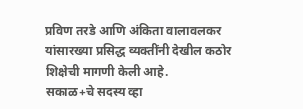प्रविण तरडे आणि अंकिता वालावलकर यांसारख्या प्रसिद्ध व्यक्तींनी देखील कठोर शिक्षेची मागणी केली आहे.
सकाळ+चे सदस्य व्हा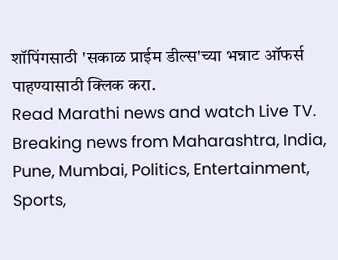शॉपिंगसाठी 'सकाळ प्राईम डील्स'च्या भन्नाट ऑफर्स पाहण्यासाठी क्लिक करा.
Read Marathi news and watch Live TV. Breaking news from Maharashtra, India, Pune, Mumbai, Politics, Entertainment, Sports,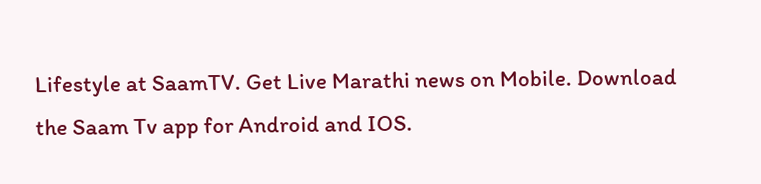Lifestyle at SaamTV. Get Live Marathi news on Mobile. Download the Saam Tv app for Android and IOS.